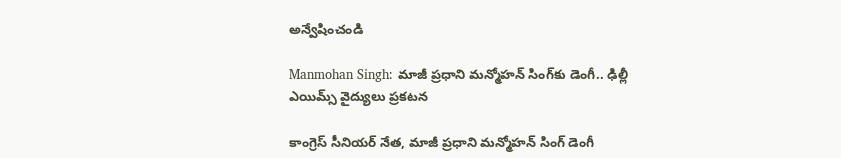అన్వేషించండి

Manmohan Singh: మాజీ ప్రధాని మన్మోహన్‌ సింగ్‌‌కు డెంగీ.. ఢిల్లీ ఎయిమ్స్ వైద్యులు ప్రకటన

కాంగ్రెస్ సీనియర్ నేత, మాజీ ప్రధాని మన్మోహన్ సింగ్ డెంగీ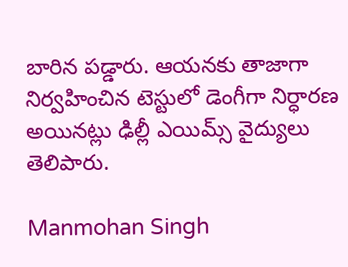బారిన పడ్డారు. ఆయనకు తాజాగా నిర్వహించిన టెస్టులో డెంగీగా నిర్ధారణ అయినట్లు ఢిల్లీ ఎయిమ్స్ వైద్యులు తెలిపారు.

Manmohan Singh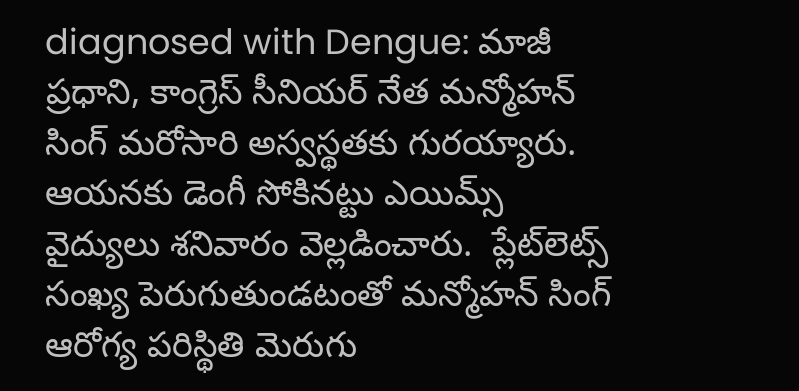diagnosed with Dengue: మాజీ ప్రధాని, కాంగ్రెస్‌ సీనియర్‌ నేత మన్మోహన్‌ సింగ్‌ మరోసారి అస్వస్థతకు గురయ్యారు. ఆయనకు డెంగీ సోకినట్టు ఎయిమ్స్‌ వైద్యులు శనివారం వెల్లడించారు.  ప్లేట్‌లెట్స్‌ సంఖ్య పెరుగుతుండటంతో మన్మోహన్ సింగ్ ఆరోగ్య పరిస్థితి మెరుగు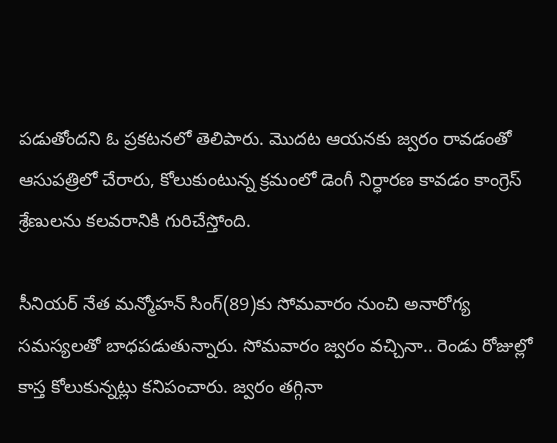పడుతోందని ఓ ప్రకటనలో తెలిపారు. మొదట ఆయనకు జ్వరం రావడంతో ఆసుపత్రిలో చేరారు, కోలుకుంటున్న క్రమంలో డెంగీ నిర్ధారణ కావడం కాంగ్రెస్ శ్రేణులను కలవరానికి గురిచేస్తోంది.

సీనియర్ నేత మన్మోహన్‌ సింగ్‌(89)కు సోమవారం నుంచి అనారోగ్య సమస్యలతో బాధపడుతున్నారు. సోమవారం జ్వరం వచ్చినా.. రెండు రోజుల్లో కాస్త కోలుకున్నట్లు కనిపంచారు. జ్వరం తగ్గినా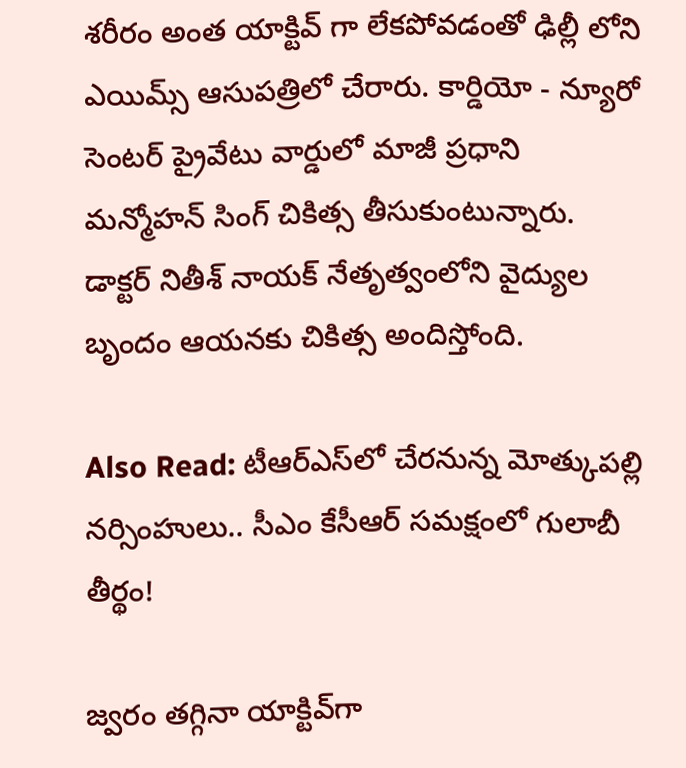శరీరం అంత యాక్టివ్ గా లేకపోవడంతో ఢిల్లీ లోని ఎయిమ్స్ ఆసుపత్రిలో చేరారు. కార్డియో - న్యూరో సెంటర్‌ ప్రైవేటు వార్డులో మాజీ ప్రధాని మన్మోహన్ సింగ్ చికిత్స తీసుకుంటున్నారు. డాక్టర్‌ నితీశ్‌ నాయక్‌ నేతృత్వంలోని వైద్యుల బృందం ఆయనకు చికిత్స అందిస్తోంది.

Also Read: టీఆర్ఎస్‌లో చేరనున్న మోత్కుపల్లి నర్సింహులు.. సీఎం కేసీఆర్ సమక్షంలో గులాబీ తీర్థం!

జ్వరం తగ్గినా యాక్టివ్‌గా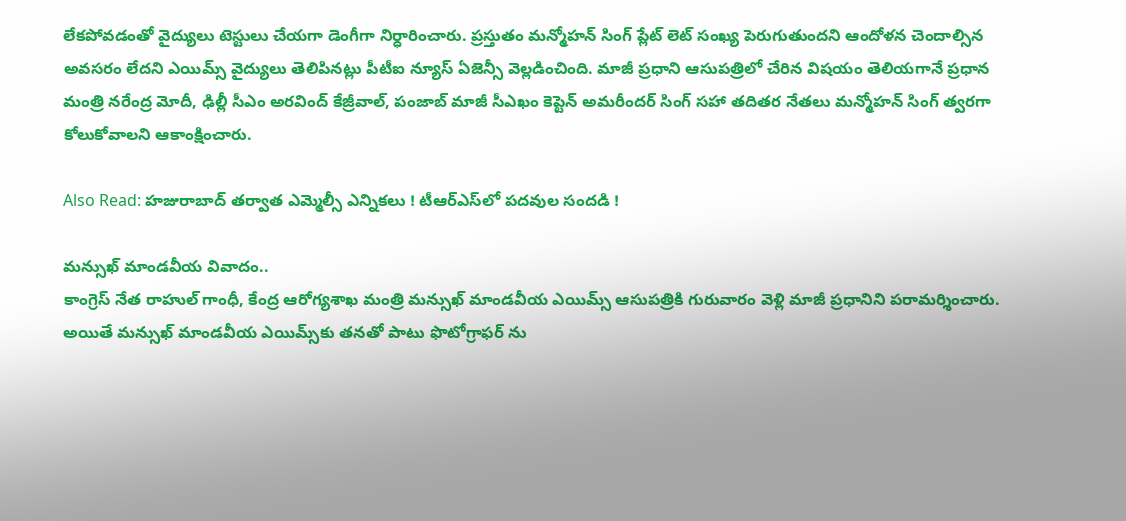లేకపోవడంతో వైద్యులు టెస్టులు చేయగా డెంగీగా నిర్ధారించారు. ప్రస్తుతం మన్మోహన్ సింగ్ ప్లేట్ లెట్ సంఖ్య పెరుగుతుందని ఆందోళన చెందాల్సిన అవసరం లేదని ఎయిమ్స్ వైద్యులు తెలిపినట్లు పీటీఐ న్యూస్ ఏజెన్సీ వెల్లడించింది. మాజీ ప్రధాని ఆసుపత్రిలో చేరిన విషయం తెలియగానే ప్రధాన మంత్రి నరేంద్ర మోదీ, ఢిల్లీ సీఎం అరవింద్ కేజ్రీవాల్, పంజాబ్ మాజీ సీఎఖం కెప్టెన్ అమరీందర్ సింగ్ సహా తదితర నేతలు మన్మోహన్ సింగ్ త్వరగా కోలుకోవాలని ఆకాంక్షించారు.

Also Read: హజురాబాద్ తర్వాత ఎమ్మెల్సీ ఎన్నికలు ! టీఆర్ఎస్‌లో పదవుల సందడి !

మన్సుఖ్‌ మాండవీయ వివాదం..
కాంగ్రెస్ నేత రాహుల్ గాంధీ, కేంద్ర ఆరోగ్యశాఖ మంత్రి మన్సుఖ్‌ మాండవీయ ఎయిమ్స్ ఆసుపత్రికి గురువారం వెళ్లి మాజీ ప్రధానిని పరామర్శించారు. అయితే మన్సుఖ్ మాండవీయ ఎయిమ్స్‌కు తనతో పాటు ఫొటోగ్రాఫర్ ను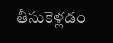తీసుకెళ్లడం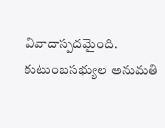వివాదాస్పదమైంది. కుటుంబసభ్యుల అనుమతి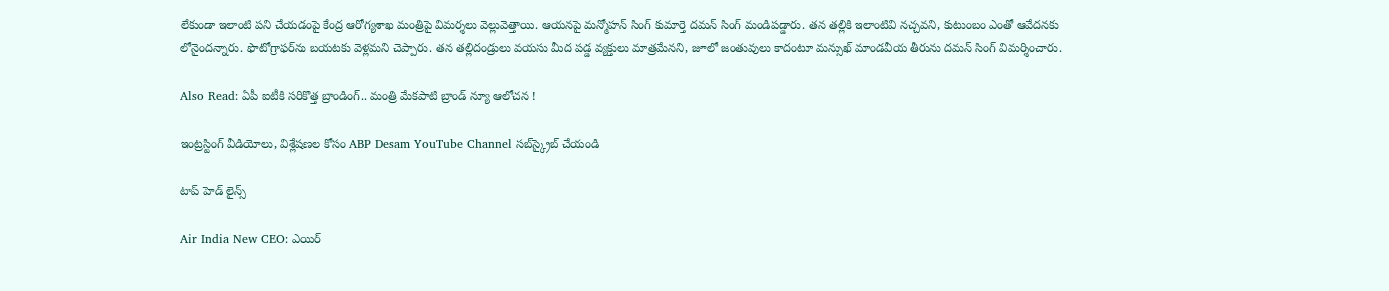లేకుండా ఇలాంటి పని చేయడంపై కేంద్ర ఆరోగ్యశాఖ మంత్రిపై విమర్శలు వెల్లువెత్తాయి. ఆయనపై మన్మోహన్ సింగ్‌ కుమార్తె దమన్‌ సింగ్‌ మండిపడ్డారు. తన తల్లికి ఇలాంటివి నచ్చవని, కుటుంబం ఎంతో ఆవేదనకు లోనైందన్నారు. ఫొటోగ్రాఫర్‌ను బయటకు వెళ్లమని చెప్పారు. తన తల్లిదండ్రులు వయసు మీద పడ్డ వ్యక్తులు మాత్రమేనని, జూలో జంతువులు కాదంటూ మన్సుఖ్ మాండవీయ తీరును దమన్ సింగ్ విమర్శించారు.

Also Read: ఏపీ ఐటీకి సరికొత్త బ్రాండింగ్.. మంత్రి మేకపాటి బ్రాండ్ న్యూ ఆలోచన !

ఇంట్రస్టింగ్‌ వీడియోలు, విశ్లేషణల కోసం ABP Desam YouTube Channel సబ్‌స్క్రైబ్‌ చేయండి

టాప్ హెడ్ లైన్స్

Air India New CEO: ఎయిర్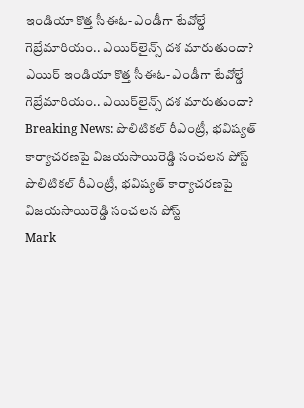ఇండియా కొత్త సీఈఓ- ఎండీగా టేవోల్డే గెబ్రేమారియం.. ఎయిర్‌లైన్స్ దశ మారుతుందా?
ఎయిర్ ఇండియా కొత్త సీఈఓ- ఎండీగా టేవోల్డే గెబ్రేమారియం.. ఎయిర్‌లైన్స్ దశ మారుతుందా?
Breaking News: పొలిటికల్ రీఎంట్రీ, భవిష్యత్ కార్యాచరణపై విజయసాయిరెడ్డి సంచలన పోస్ట్
పొలిటికల్ రీఎంట్రీ, భవిష్యత్ కార్యాచరణపై విజయసాయిరెడ్డి సంచలన పోస్ట్
Mark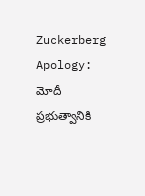Zuckerberg Apology: మోదీ ప్రభుత్వానికి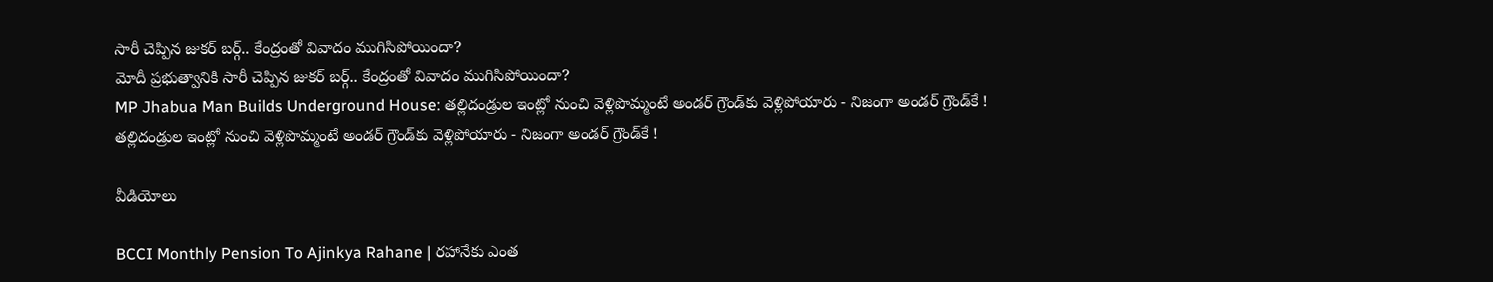సారీ చెప్పిన జుకర్ బర్గ్.. కేంద్రంతో వివాదం ముగిసిపోయిందా?
మోదీ ప్రభుత్వానికి సారీ చెప్పిన జుకర్ బర్గ్.. కేంద్రంతో వివాదం ముగిసిపోయిందా?
MP Jhabua Man Builds Underground House: తల్లిదండ్రుల ఇంట్లో నుంచి వెళ్లిపొమ్మంటే అండర్ గ్రౌండ్‌కు వెళ్లిపోయారు - నిజంగా అండర్ గ్రౌండ్‌కే !
తల్లిదండ్రుల ఇంట్లో నుంచి వెళ్లిపొమ్మంటే అండర్ గ్రౌండ్‌కు వెళ్లిపోయారు - నిజంగా అండర్ గ్రౌండ్‌కే !

వీడియోలు

BCCI Monthly Pension To Ajinkya Rahane | రహానేకు ఎంత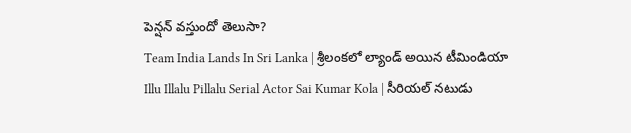పెన్షన్ వస్తుందో తెలుసా?
Team India Lands In Sri Lanka | శ్రీలంకలో ల్యాండ్ అయిన టీమిండియా
Illu Illalu Pillalu Serial Actor Sai Kumar Kola | సీరియల్ నటుడు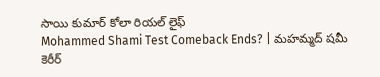సాయి కుమార్ కోలా రియల్ లైఫ్
Mohammed Shami Test Comeback Ends? | మహమ్మద్ షమీ కెరీర్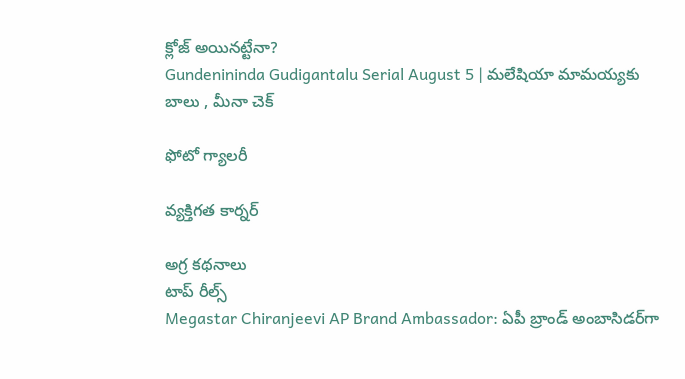క్లోజ్ అయినట్టేనా?
Gundenininda Gudigantalu Serial August 5 | మలేషియా మామయ్యకు బాలు , మీనా చెక్

ఫోటో గ్యాలరీ

వ్యక్తిగత కార్నర్

అగ్ర కథనాలు
టాప్ రీల్స్
Megastar Chiranjeevi AP Brand Ambassador: ఏపీ బ్రాండ్ అంబాసిడర్‌గా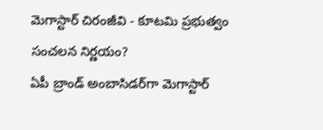మెగాస్టార్ చిరంజీవి - కూటమి ప్రభుత్వం సంచలన నిర్ణయం?
ఏపీ బ్రాండ్ అంబాసిడర్‌గా మెగాస్టార్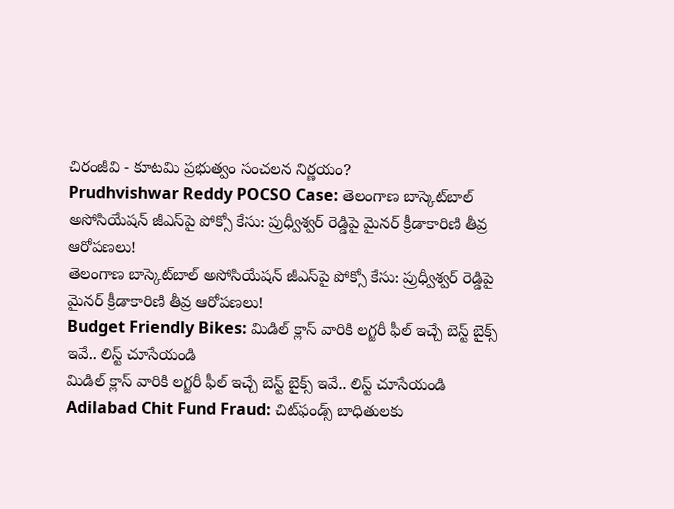చిరంజీవి - కూటమి ప్రభుత్వం సంచలన నిర్ణయం?
Prudhvishwar Reddy POCSO Case: తెలంగాణ బాస్కెట్‌బాల్ అసోసియేషన్ జీఎస్‌పై పోక్సో కేసు: ప్రుధ్వీశ్వర్ రెడ్డిపై మైనర్ క్రీడాకారిణి తీవ్ర ఆరోపణలు!
తెలంగాణ బాస్కెట్‌బాల్ అసోసియేషన్ జీఎస్‌పై పోక్సో కేసు: ప్రుధ్వీశ్వర్ రెడ్డిపై మైనర్ క్రీడాకారిణి తీవ్ర ఆరోపణలు!
Budget Friendly Bikes: మిడిల్ క్లాస్ వారికి లగ్జరీ ఫీల్ ఇచ్చే బెస్ట్ బైక్స్ ఇవే.. లిస్ట్ చూసేయండి
మిడిల్ క్లాస్ వారికి లగ్జరీ ఫీల్ ఇచ్చే బెస్ట్ బైక్స్ ఇవే.. లిస్ట్ చూసేయండి
Adilabad Chit Fund Fraud: చిట్‌ఫండ్స్ బాధితులకు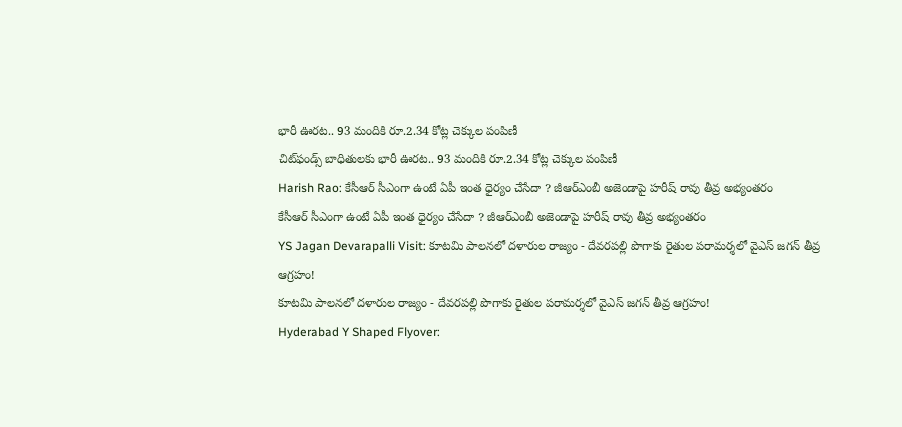భారీ ఊరట.. 93 మందికి రూ.2.34 కోట్ల చెక్కుల పంపిణీ
చిట్‌ఫండ్స్ బాధితులకు భారీ ఊరట.. 93 మందికి రూ.2.34 కోట్ల చెక్కుల పంపిణీ
Harish Rao: కేసీఆర్ సీఎంగా ఉంటే ఏపీ ఇంత ధైర్యం చేసేదా ? జీఆర్ఎంబీ అజెండాపై హరీష్ రావు తీవ్ర అభ్యంతరం
కేసీఆర్ సీఎంగా ఉంటే ఏపీ ఇంత ధైర్యం చేసేదా ? జీఆర్ఎంబీ అజెండాపై హరీష్ రావు తీవ్ర అభ్యంతరం
YS Jagan Devarapalli Visit: కూటమి పాలనలో దళారుల రాజ్యం - దేవరపల్లి పొగాకు రైతుల పరామర్శలో వైఎస్ జగన్‌ తీవ్ర ఆగ్రహం!
కూటమి పాలనలో దళారుల రాజ్యం - దేవరపల్లి పొగాకు రైతుల పరామర్శలో వైఎస్ జగన్‌ తీవ్ర ఆగ్రహం!
Hyderabad Y Shaped Flyover: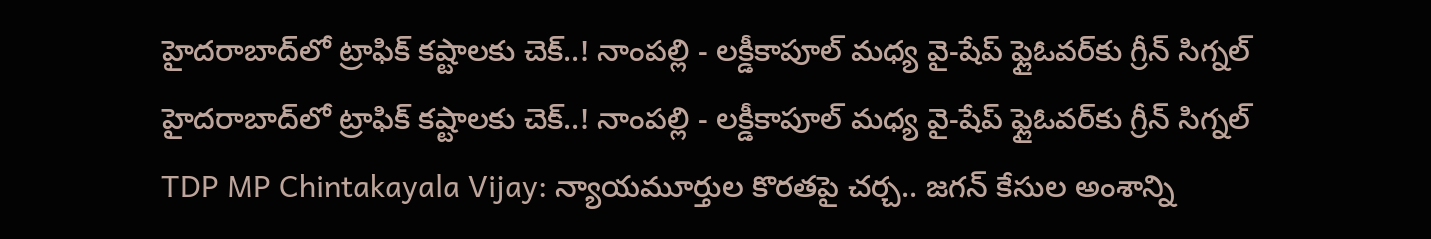హైదరాబాద్‌లో ట్రాఫిక్ కష్టాలకు చెక్..! నాంపల్లి - లక్డీకాపూల్ మధ్య వై-షేప్ ఫ్లైఓవర్‌కు గ్రీన్ సిగ్నల్
హైదరాబాద్‌లో ట్రాఫిక్ కష్టాలకు చెక్..! నాంపల్లి - లక్డీకాపూల్ మధ్య వై-షేప్ ఫ్లైఓవర్‌కు గ్రీన్ సిగ్నల్
TDP MP Chintakayala Vijay: న్యాయమూర్తుల కొరతపై చర్చ.. జగన్ కేసుల అంశాన్ని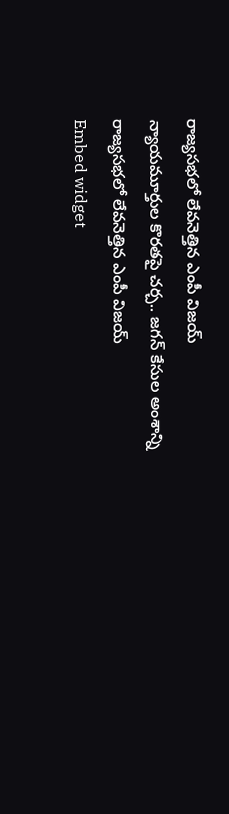రాజ్యసభలో లేవనెత్తిన ఎంపీ విజయ్
న్యాయమూర్తుల కొరతపై చర్చ.. జగన్ కేసుల అంశాన్ని రాజ్యసభలో లేవనెత్తిన ఎంపీ విజయ్
Embed widget